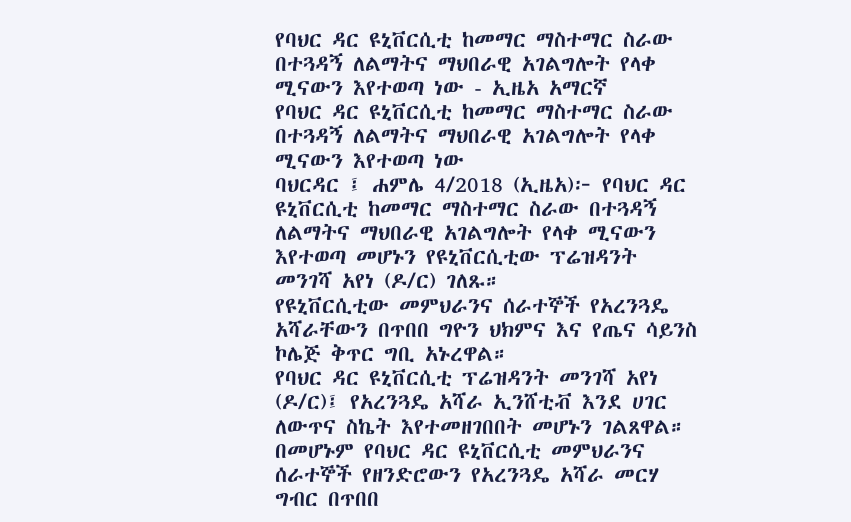የባህር ዳር ዩኒቨርሲቲ ከመማር ማስተማር ስራው በተጓዳኝ ለልማትና ማህበራዊ አገልግሎት የላቀ ሚናውን እየተወጣ ነው - ኢዜአ አማርኛ
የባህር ዳር ዩኒቨርሲቲ ከመማር ማስተማር ስራው በተጓዳኝ ለልማትና ማህበራዊ አገልግሎት የላቀ ሚናውን እየተወጣ ነው
ባህርዳር ፤ ሐምሌ 4/2018 (ኢዜአ)፦ የባህር ዳር ዩኒቨርሲቲ ከመማር ማስተማር ስራው በተጓዳኝ ለልማትና ማህበራዊ አገልግሎት የላቀ ሚናውን እየተወጣ መሆኑን የዩኒቨርሲቲው ፕሬዝዳንት መንገሻ አየነ (ዶ/ር) ገለጹ።
የዩኒቨርሲቲው መምህራንና ሰራተኞች የአረንጓዴ አሻራቸውን በጥበበ ግዮን ህክምና እና የጤና ሳይንስ ኮሌጅ ቅጥር ግቢ አኑረዋል።
የባህር ዳር ዩኒቨርሲቲ ፕሬዝዳንት መንገሻ አየነ (ዶ/ር)፤ የአረንጓዴ አሻራ ኢንሸቲቭ እንደ ሀገር ለውጥና ስኬት እየተመዘገበበት መሆኑን ገልጸዋል።
በመሆኑም የባህር ዳር ዩኒቨርሲቲ መምህራንና ሰራተኞች የዘንድሮውን የአረንጓዴ አሻራ መርሃ ግብር በጥበበ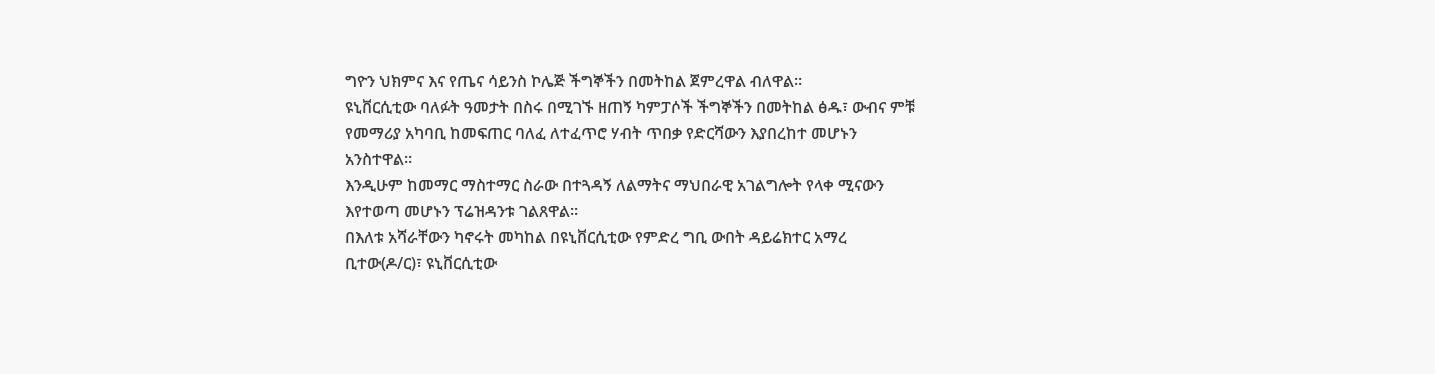ግዮን ህክምና እና የጤና ሳይንስ ኮሌጅ ችግኞችን በመትከል ጀምረዋል ብለዋል።
ዩኒቨርሲቲው ባለፉት ዓመታት በስሩ በሚገኙ ዘጠኝ ካምፓሶች ችግኞችን በመትከል ፅዱ፣ ውብና ምቹ የመማሪያ አካባቢ ከመፍጠር ባለፈ ለተፈጥሮ ሃብት ጥበቃ የድርሻውን እያበረከተ መሆኑን አንስተዋል።
እንዲሁም ከመማር ማስተማር ስራው በተጓዳኝ ለልማትና ማህበራዊ አገልግሎት የላቀ ሚናውን እየተወጣ መሆኑን ፕሬዝዳንቱ ገልጸዋል።
በእለቱ አሻራቸውን ካኖሩት መካከል በዩኒቨርሲቲው የምድረ ግቢ ውበት ዳይሬክተር አማረ ቢተው(ዶ/ር)፣ ዩኒቨርሲቲው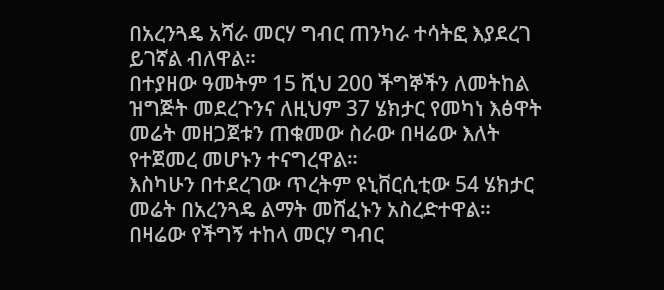በአረንጓዴ አሻራ መርሃ ግብር ጠንካራ ተሳትፎ እያደረገ ይገኛል ብለዋል።
በተያዘው ዓመትም 15 ሺህ 200 ችግኞችን ለመትከል ዝግጅት መደረጉንና ለዚህም 37 ሄክታር የመካነ እፅዋት መሬት መዘጋጀቱን ጠቁመው ስራው በዛሬው እለት የተጀመረ መሆኑን ተናግረዋል።
እስካሁን በተደረገው ጥረትም ዩኒቨርሲቲው 54 ሄክታር መሬት በአረንጓዴ ልማት መሸፈኑን አስረድተዋል።
በዛሬው የችግኝ ተከላ መርሃ ግብር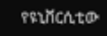የዩኒቨርሲቲው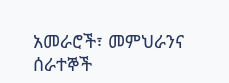አመራሮች፣ መምህራንና ሰራተኞች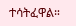ተሳትፈዋል።